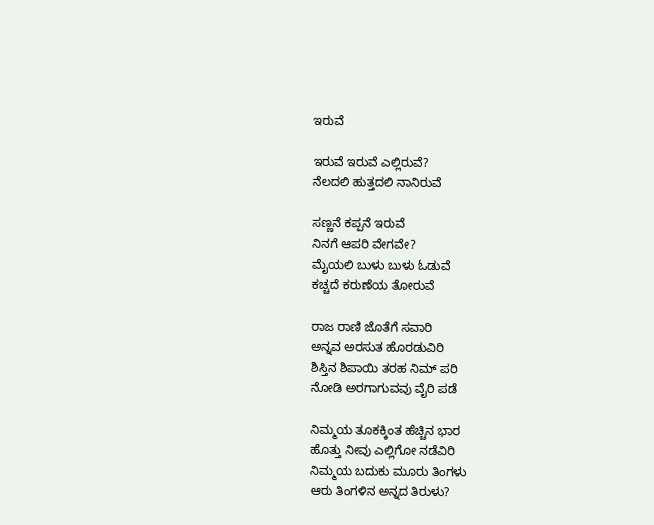ಇರುವೆ

ಇರುವೆ ಇರುವೆ ಎಲ್ಲಿರುವೆ?
ನೆಲದಲಿ ಹುತ್ತದಲಿ ನಾನಿರುವೆ

ಸಣ್ಣನೆ ಕಪ್ಪನೆ ಇರುವೆ
ನಿನಗೆ ಆಪರಿ ವೇಗವೇ?
ಮೈಯಲಿ ಬುಳು ಬುಳು ಓಡುವೆ
ಕಚ್ಚದೆ ಕರುಣೆಯ ತೋರುವೆ

ರಾಜ ರಾಣಿ ಜೊತೆಗೆ ಸವಾರಿ
ಅನ್ನವ ಅರಸುತ ಹೊರಡುವಿರಿ
ಶಿಸ್ತಿನ ಶಿಪಾಯಿ ತರಹ ನಿಮ್ ಪರಿ
ನೋಡಿ ಅರಗಾಗುವವು ವೈರಿ ಪಡೆ

ನಿಮ್ಮಯ ತೂಕಕ್ಕಿಂತ ಹೆಚ್ಚಿನ ಭಾರ
ಹೊತ್ತು ನೀವು ಎಲ್ಲಿಗೋ ನಡೆವಿರಿ
ನಿಮ್ಮಯ ಬದುಕು ಮೂರು ತಿಂಗಳು
ಆರು ತಿಂಗಳಿನ ಅನ್ನದ ತಿರುಳು?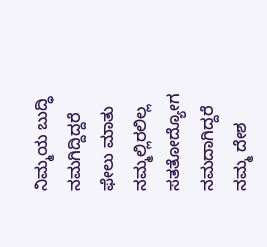ನಿಮ್ಮಯ ಬುದ್ಧಿ ನಮಗಿದ್ದಿದ್ದರೆ
ಫೇಲು ಮಾತು ನಮ್ಮಲ್ಲಿರಲಿಲ್ಲ
ಸತತೋದ್ಯೋಗ ನಮದಾಗಿದ್ದರೆ
ನಮ್ಮ ದೇಶ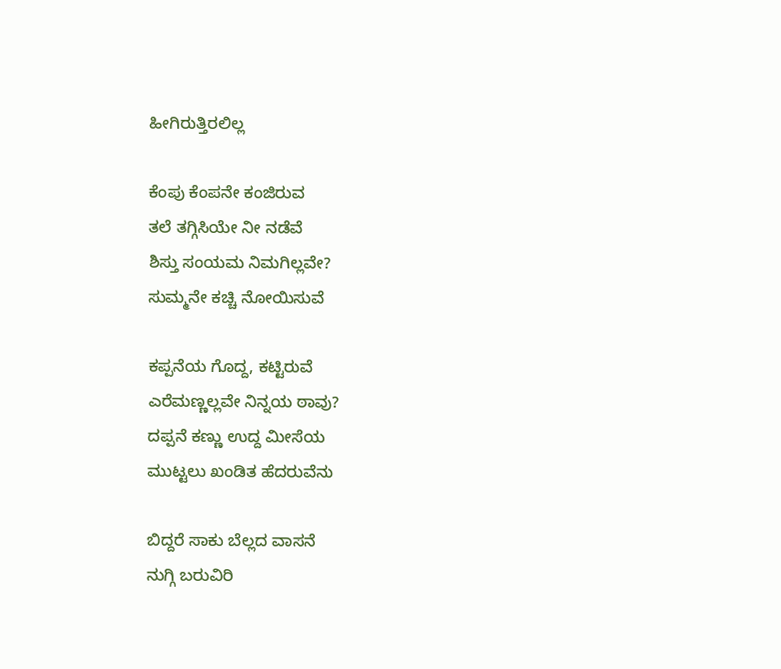ಹೀಗಿರುತ್ತಿರಲಿಲ್ಲ

ಕೆಂಪು ಕೆಂಪನೇ ಕಂಜಿರುವ
ತಲೆ ತಗ್ಗಿಸಿಯೇ ನೀ ನಡೆವೆ
ಶಿಸ್ತು ಸಂಯಮ ನಿಮಗಿಲ್ಲವೇ?
ಸುಮ್ಮನೇ ಕಚ್ಚಿ ನೋಯಿಸುವೆ

ಕಪ್ಪನೆಯ ಗೊದ್ದ, ಕಟ್ಟಿರುವೆ
ಎರೆಮಣ್ಣಲ್ಲವೇ ನಿನ್ನಯ ಠಾವು?
ದಪ್ಪನೆ ಕಣ್ಣು ಉದ್ದ ಮೀಸೆಯ
ಮುಟ್ಟಲು ಖಂಡಿತ ಹೆದರುವೆನು

ಬಿದ್ದರೆ ಸಾಕು ಬೆಲ್ಲದ ವಾಸನೆ
ನುಗ್ಗಿ ಬರುವಿರಿ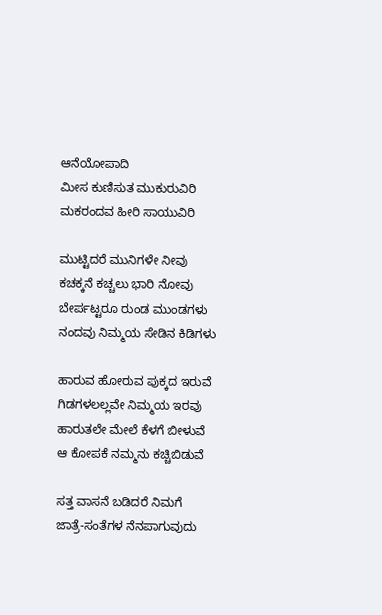ಆನೆಯೋಪಾದಿ
ಮೀಸ ಕುಣಿಸುತ ಮುಕುರುವಿರಿ
ಮಕರಂದವ ಹೀರಿ ಸಾಯುವಿರಿ

ಮುಟ್ಟಿದರೆ ಮುನಿಗಳೇ ನೀವು
ಕಚಕ್ಕನೆ ಕಚ್ಚಲು ಭಾರಿ ನೋವು
ಬೇರ್ಪಟ್ಟರೂ ರುಂಡ ಮುಂಡಗಳು
ನಂದವು ನಿಮ್ಮಯ ಸೇಡಿನ ಕಿಡಿಗಳು

ಹಾರುವ ಹೋರುವ ಪುಕ್ಕದ ಇರುವೆ
ಗಿಡಗಳಲಲ್ಲವೇ ನಿಮ್ಮಯ ಇರವು
ಹಾರುತಲೇ ಮೇಲೆ ಕೆಳಗೆ ಬೀಳುವೆ
ಆ ಕೋಪಕೆ ನಮ್ಮನು ಕಚ್ಚಿಬಿಡುವೆ

ಸತ್ತ ವಾಸನೆ ಬಡಿದರೆ ನಿಮಗೆ
ಜಾತ್ರೆ-ಸಂತೆಗಳ ನೆನಪಾಗುವುದು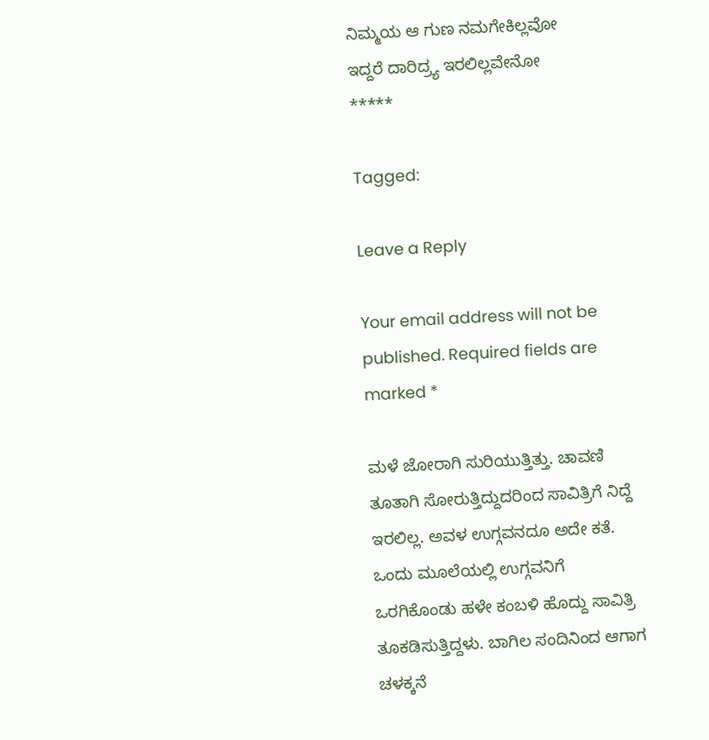ನಿಮ್ಮಯ ಆ ಗುಣ ನಮಗೇಕಿಲ್ಲವೋ
ಇದ್ದರೆ ದಾರಿದ್ರ್ಯ ಇರಲಿಲ್ಲವೇನೋ
*****

Tagged:

Leave a Reply

Your email address will not be published. Required fields are marked *

ಮಳೆ ಜೋರಾಗಿ ಸುರಿಯುತ್ತಿತ್ತು. ಚಾವಣಿ ತೂತಾಗಿ ಸೋರುತ್ತಿದ್ದುದರಿಂದ ಸಾವಿತ್ರಿಗೆ ನಿದ್ದೆ ಇರಲಿಲ್ಲ. ಅವಳ ಉಗ್ಗವನದೂ ಅದೇ ಕತೆ. ಒಂದು ಮೂಲೆಯಲ್ಲಿ ಉಗ್ಗವನಿಗೆ ಒರಗಿಕೊಂಡು ಹಳೇ ಕಂಬಳಿ ಹೊದ್ದು ಸಾವಿತ್ರಿ ತೂಕಡಿಸುತ್ತಿದ್ದಳು. ಬಾಗಿಲ ಸಂದಿನಿಂದ ಆಗಾಗ ಚಳಕ್ಕನೆ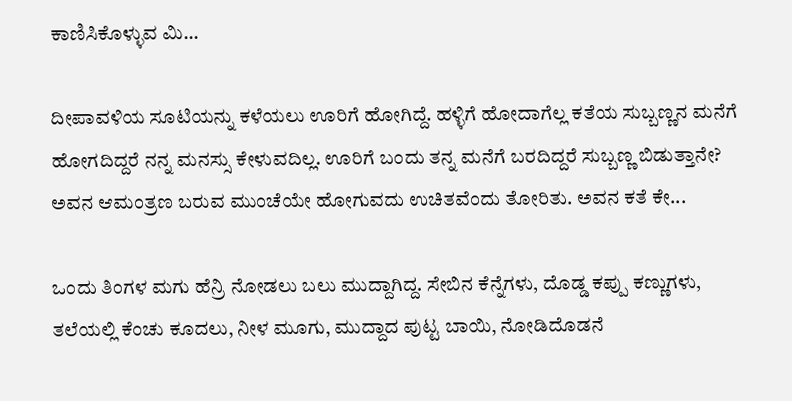ಕಾಣಿಸಿಕೊಳ್ಳುವ ಮಿ...

ದೀಪಾವಳಿಯ ಸೂಟಿಯನ್ನು ಕಳೆಯಲು ಊರಿಗೆ ಹೋಗಿದ್ದೆ. ಹಳ್ಳಿಗೆ ಹೋದಾಗೆಲ್ಲ ಕತೆಯ ಸುಬ್ಬಣ್ಣನ ಮನೆಗೆ ಹೋಗದಿದ್ದರೆ ನನ್ನ ಮನಸ್ಸು ಕೇಳುವದಿಲ್ಲ. ಊರಿಗೆ ಬಂದು ತನ್ನ ಮನೆಗೆ ಬರದಿದ್ದರೆ ಸುಬ್ಬಣ್ಣ ಬಿಡುತ್ತಾನೇ? ಅವನ ಆಮಂತ್ರಣ ಬರುವ ಮುಂಚೆಯೇ ಹೋಗುವದು ಉಚಿತವೆಂದು ತೋರಿತು. ಅವನ ಕತೆ ಕೇ...

ಒಂದು ತಿಂಗಳ ಮಗು ಹೆನ್ರಿ ನೋಡಲು ಬಲು ಮುದ್ದಾಗಿದ್ದ. ಸೇಬಿನ ಕೆನ್ನೆಗಳು, ದೊಡ್ಡ ಕಪ್ಪು ಕಣ್ಣುಗಳು, ತಲೆಯಲ್ಲಿ ಕೆಂಚು ಕೂದಲು, ನೀಳ ಮೂಗು, ಮುದ್ದಾದ ಪುಟ್ಟ ಬಾಯಿ, ನೋಡಿದೊಡನೆ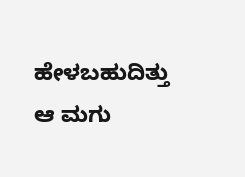ಹೇಳಬಹುದಿತ್ತು ಆ ಮಗು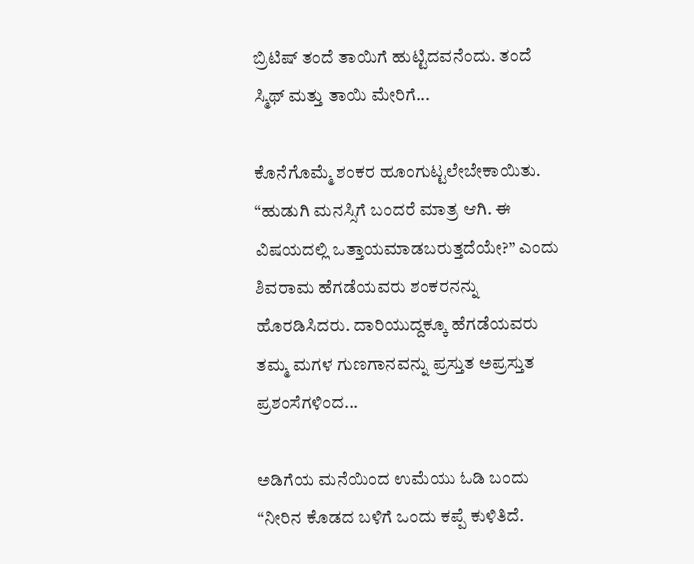ಬ್ರಿಟಿಷ್ ತಂದೆ ತಾಯಿಗೆ ಹುಟ್ಟಿದವನೆಂದು. ತಂದೆ ಸ್ಮಿಥ್ ಮತ್ತು ತಾಯಿ ಮೇರಿಗೆ...

ಕೊನೆಗೊಮ್ಮೆ ಶಂಕರ ಹೂಂಗುಟ್ಟಲೇಬೇಕಾಯಿತು. “ಹುಡುಗಿ ಮನಸ್ಸಿಗೆ ಬಂದರೆ ಮಾತ್ರ ಆಗಿ. ಈ ವಿಷಯದಲ್ಲಿ ಒತ್ತಾಯಮಾಡಬರುತ್ತದೆಯೇ?” ಎಂದು ಶಿವರಾಮ ಹೆಗಡೆಯವರು ಶಂಕರನನ್ನು ಹೊರಡಿಸಿದರು. ದಾರಿಯುದ್ದಕ್ಕೂ ಹೆಗಡೆಯವರು ತಮ್ಮ ಮಗಳ ಗುಣಗಾನವನ್ನು ಪ್ರಸ್ತುತ ಅಪ್ರಸ್ತುತ ಪ್ರಶಂಸೆಗಳಿಂದ...

ಅಡಿಗೆಯ ಮನೆಯಿಂದ ಉಮೆಯು ಓಡಿ ಬಂದು “ನೀರಿನ ಕೊಡದ ಬಳಿಗೆ ಒಂದು ಕಪ್ಪೆ ಕುಳಿತಿದೆ.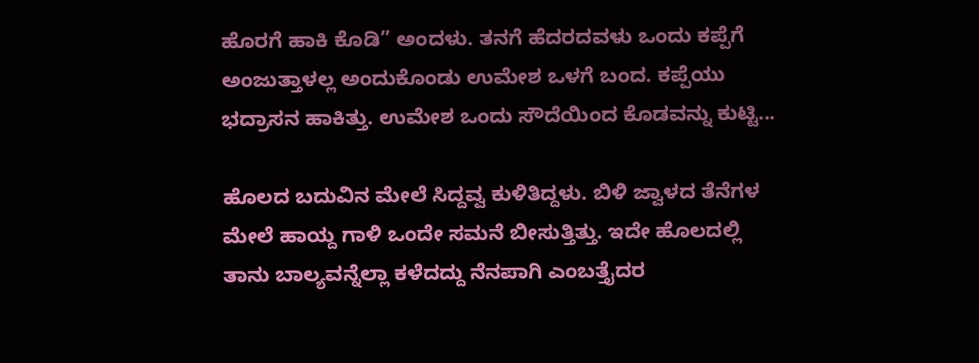ಹೊರಗೆ ಹಾಕಿ ಕೊಡಿ” ಅಂದಳು. ತನಗೆ ಹೆದರದವಳು ಒಂದು ಕಪ್ಪೆಗೆ ಅಂಜುತ್ತಾಳಲ್ಲ ಅಂದುಕೊಂಡು ಉಮೇಶ ಒಳಗೆ ಬಂದ. ಕಪ್ಪೆಯು ಭದ್ರಾಸನ ಹಾಕಿತ್ತು. ಉಮೇಶ ಒಂದು ಸೌದೆಯಿಂದ ಕೊಡವನ್ನು ಕುಟ್ಟಿ...

ಹೊಲದ ಬದುವಿನ ಮೇಲೆ ಸಿದ್ದವ್ವ ಕುಳಿತಿದ್ದಳು. ಬಿಳಿ ಜ್ವಾಳದ ತೆನೆಗಳ ಮೇಲೆ ಹಾಯ್ದ ಗಾಳಿ ಒಂದೇ ಸಮನೆ ಬೀಸುತ್ತಿತ್ತು. ಇದೇ ಹೊಲದಲ್ಲಿ ತಾನು ಬಾಲ್ಯವನ್ನೆಲ್ಲಾ ಕಳೆದದ್ದು ನೆನಪಾಗಿ ಎಂಬತ್ತೈದರ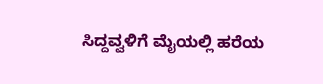ಸಿದ್ದವ್ವಳಿಗೆ ಮೈಯಲ್ಲಿ ಹರೆಯ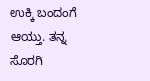ಉಕ್ಕಿ ಬಂದಂಗೆ ಆಯ್ತು. ತನ್ನ ಸೊರಗಿ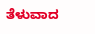ತೆಳುವಾದ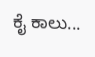ಕೈ ಕಾಲು...